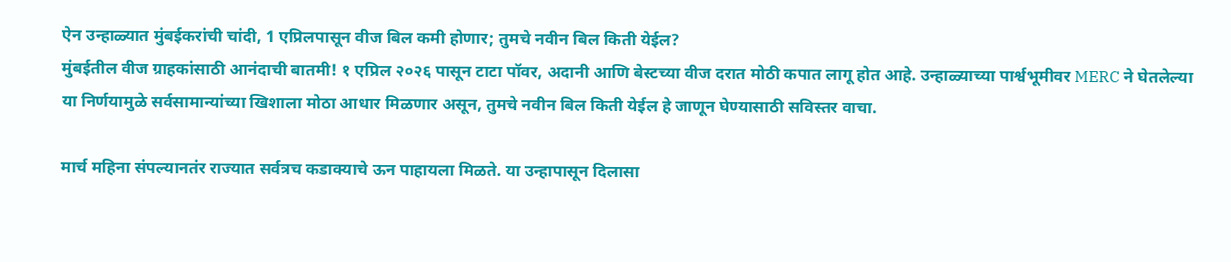ऐन उन्हाळ्यात मुंबईकरांची चांदी, 1 एप्रिलपासून वीज बिल कमी होणार; तुमचे नवीन बिल किती येईल?
मुंबईतील वीज ग्राहकांसाठी आनंदाची बातमी! १ एप्रिल २०२६ पासून टाटा पॉवर, अदानी आणि बेस्टच्या वीज दरात मोठी कपात लागू होत आहे. उन्हाळ्याच्या पार्श्वभूमीवर MERC ने घेतलेल्या या निर्णयामुळे सर्वसामान्यांच्या खिशाला मोठा आधार मिळणार असून, तुमचे नवीन बिल किती येईल हे जाणून घेण्यासाठी सविस्तर वाचा.

मार्च महिना संपल्यानतंर राज्यात सर्वत्रच कडाक्याचे ऊन पाहायला मिळते. या उन्हापासून दिलासा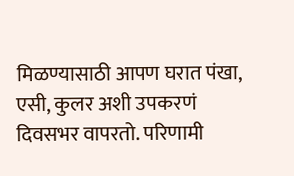मिळण्यासाठी आपण घरात पंखा, एसी, कुलर अशी उपकरणं दिवसभर वापरतो. परिणामी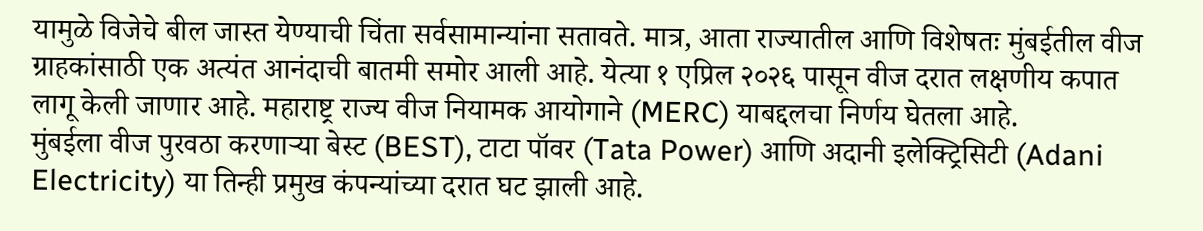यामुळे विजेचे बील जास्त येण्याची चिंता सर्वसामान्यांना सतावते. मात्र, आता राज्यातील आणि विशेषतः मुंबईतील वीज ग्राहकांसाठी एक अत्यंत आनंदाची बातमी समोर आली आहे. येत्या १ एप्रिल २०२६ पासून वीज दरात लक्षणीय कपात लागू केली जाणार आहे. महाराष्ट्र राज्य वीज नियामक आयोगाने (MERC) याबद्दलचा निर्णय घेतला आहे.
मुंबईला वीज पुरवठा करणाऱ्या बेस्ट (BEST), टाटा पॉवर (Tata Power) आणि अदानी इलेक्ट्रिसिटी (Adani Electricity) या तिन्ही प्रमुख कंपन्यांच्या दरात घट झाली आहे.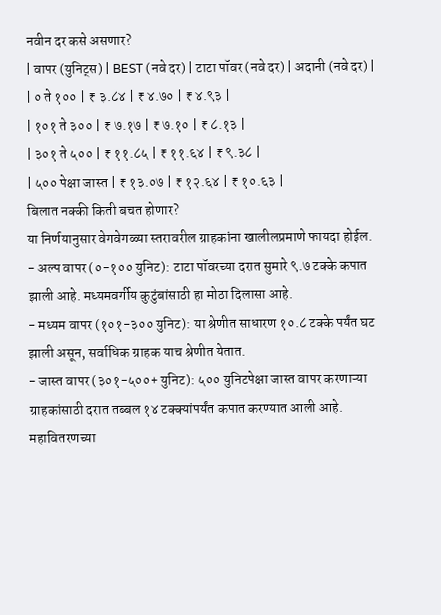नवीन दर कसे असणार?
| वापर (युनिट्स) | BEST (नवे दर) | टाटा पॉवर (नवे दर) | अदानी (नवे दर) |
| ० ते १०० | ₹ ३.८४ | ₹ ४.७० | ₹ ४.९३ |
| १०१ ते ३०० | ₹ ७.१७ | ₹ ७.१० | ₹ ८.१३ |
| ३०१ ते ५०० | ₹ ११.८५ | ₹ ११.६४ | ₹ ९.३८ |
| ५०० पेक्षा जास्त | ₹ १३.०७ | ₹ १२.६४ | ₹ १०.६३ |
बिलात नक्की किती बचत होणार?
या निर्णयानुसार वेगवेगळ्या स्तरावरील ग्राहकांना खालीलप्रमाणे फायदा होईल.
- अल्प वापर (०-१०० युनिट): टाटा पॉवरच्या दरात सुमारे ९.७ टक्के कपात झाली आहे. मध्यमवर्गीय कुटुंबांसाठी हा मोठा दिलासा आहे.
- मध्यम वापर (१०१-३०० युनिट): या श्रेणीत साधारण १०.८ टक्के पर्यंत घट झाली असून, सर्वाधिक ग्राहक याच श्रेणीत येतात.
- जास्त वापर (३०१-५००+ युनिट): ५०० युनिटपेक्षा जास्त वापर करणाऱ्या ग्राहकांसाठी दरात तब्बल १४ टक्क्यांपर्यंत कपात करण्यात आली आहे.
महावितरणच्या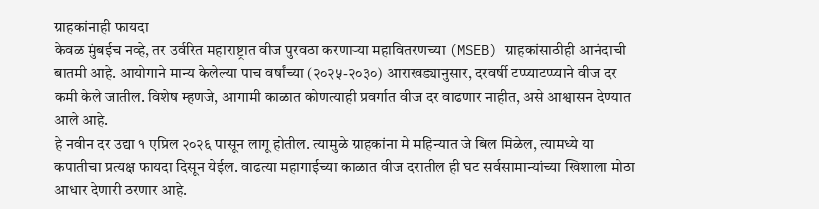ग्राहकांनाही फायदा
केवळ मुंबईच नव्हे, तर उर्वरित महाराष्ट्रात वीज पुरवठा करणाऱ्या महावितरणच्या (MSEB) ग्राहकांसाठीही आनंदाची बातमी आहे. आयोगाने मान्य केलेल्या पाच वर्षांच्या (२०२५-२०३०) आराखड्यानुसार, दरवर्षी टप्प्याटप्प्याने वीज दर कमी केले जातील. विशेष म्हणजे, आगामी काळात कोणत्याही प्रवर्गात वीज दर वाढणार नाहीत, असे आश्वासन देण्यात आले आहे.
हे नवीन दर उद्या १ एप्रिल २०२६ पासून लागू होतील. त्यामुळे ग्राहकांना मे महिन्यात जे बिल मिळेल, त्यामध्ये या कपातीचा प्रत्यक्ष फायदा दिसून येईल. वाढत्या महागाईच्या काळात वीज दरातील ही घट सर्वसामान्यांच्या खिशाला मोठा आधार देणारी ठरणार आहे.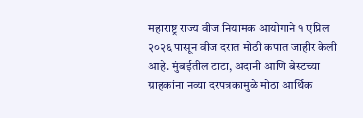महाराष्ट्र राज्य वीज नियामक आयोगाने १ एप्रिल २०२६ पासून वीज दरात मोठी कपात जाहीर केली आहे. मुंबईतील टाटा, अदानी आणि बेस्टच्या ग्राहकांना नव्या दरपत्रकामुळे मोठा आर्थिक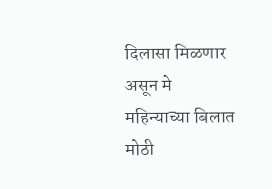दिलासा मिळणार असून मे महिन्याच्या बिलात मोठी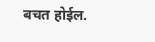बचत होईल.